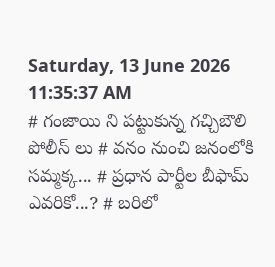Saturday, 13 June 2026 11:35:37 AM
# గంజాయి ని పట్టుకున్న గచ్చిబౌలి పోలీస్ లు # వనం నుంచి జనంలోకి సమ్మక్క... # ప్రధాన పార్టీల బీఫామ్ ఎవరికో...? # బరిలో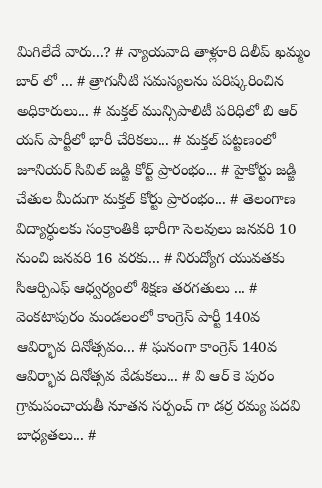మిగిలేదే వారు...? # న్యాయవాది తాళ్లూరి దిలీప్ ఖమ్మం బార్ లో ... # త్రాగునీటి సమస్యలను పరిష్కరించిన అధికారులు... # మక్తల్ మున్సిపాలిటీ పరిధిలో బి ఆర్ యస్ పార్టీలో భారీ చేరికలు... # మక్తల్ పట్టణంలో జూనియర్ సివిల్ జడ్జి కోర్ట్ ప్రారంభం... # హైకోర్టు జడ్జి చేతుల మీదుగా మక్తల్ కోర్టు ప్రారంభం... # తెలంగాణ విద్యార్ధులకు సంక్రాంతికి భారీగా సెలవులు జనవరి 10 నుంచి జనవరి 16 వరకు... # నిరుద్యోగ యువతకు సిఆర్పిఎఫ్ ఆధ్వర్యంలో శిక్షణ తరగతులు ... # వెంకటాపురం మండలంలో కాంగ్రెస్ పార్టీ 140వ ఆవిర్భావ దినోత్సవం... # ఘనంగా కాంగ్రెస్ 140వ ఆవిర్భావ దినోత్సవ వేడుకలు... # వి ఆర్ కె పురం గ్రామపంచాయతీ నూతన సర్పంచ్ గా డర్ర రమ్య పదవి బాధ్యతలు... #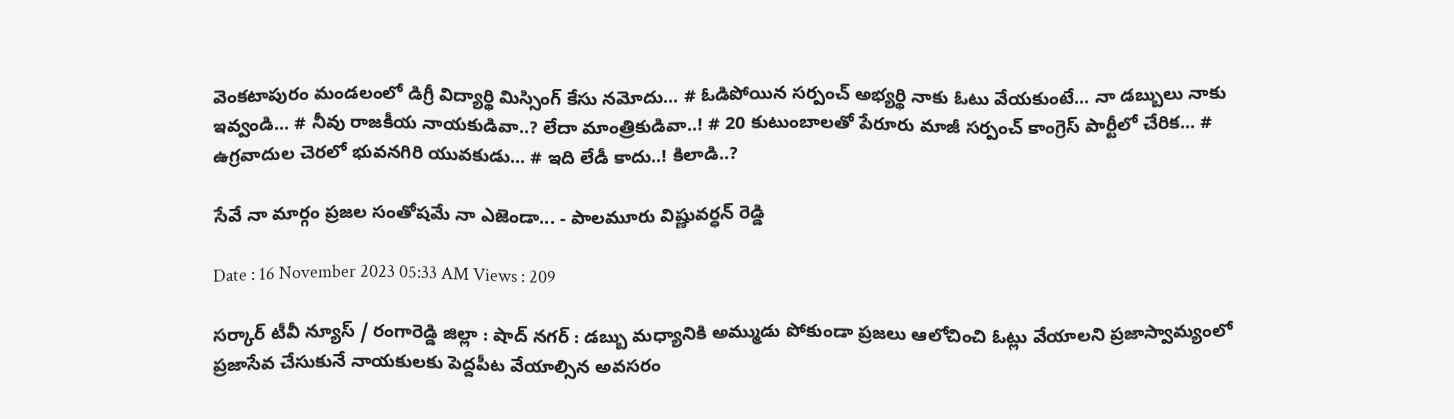వెంకటాపురం మండలంలో డిగ్రీ విద్యార్థి మిస్సింగ్ కేసు నమోదు... # ఓడిపోయిన సర్పంచ్ అభ్యర్థి నాకు ఓటు వేయకుంటే... నా డబ్బులు నాకు ఇవ్వండి... # నీవు రాజకీయ నాయకుడివా..? లేదా మాంత్రికుడివా..! # 20 కుటుంబాలతో పేరూరు మాజీ సర్పంచ్ కాంగ్రెస్ పార్టీలో చేరిక... # ఉగ్రవాదుల చెరలో భువనగిరి యువకుడు... # ఇది లేడీ కాదు..! కిలాడి..?

సేవే నా మార్గం ప్రజల సంతోషమే నా ఎజెండా... - పాలమూరు విష్ణువర్ధన్ రెడ్డి

Date : 16 November 2023 05:33 AM Views : 209

సర్కార్ టీవీ న్యూస్ / రంగారెడ్డి జిల్లా : షాద్ నగర్ : డబ్బు మధ్యానికి అమ్ముడు పోకుండా ప్రజలు ఆలోచించి ఓట్లు వేయాలని ప్రజాస్వామ్యంలో ప్రజాసేవ చేసుకునే నాయకులకు పెద్దపీట వేయాల్సిన అవసరం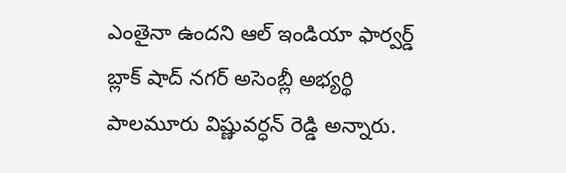ఎంతైనా ఉందని ఆల్ ఇండియా ఫార్వర్డ్ బ్లాక్ షాద్ నగర్ అసెంబ్లీ అభ్యర్థి పాలమూరు విష్ణువర్ధన్ రెడ్డి అన్నారు.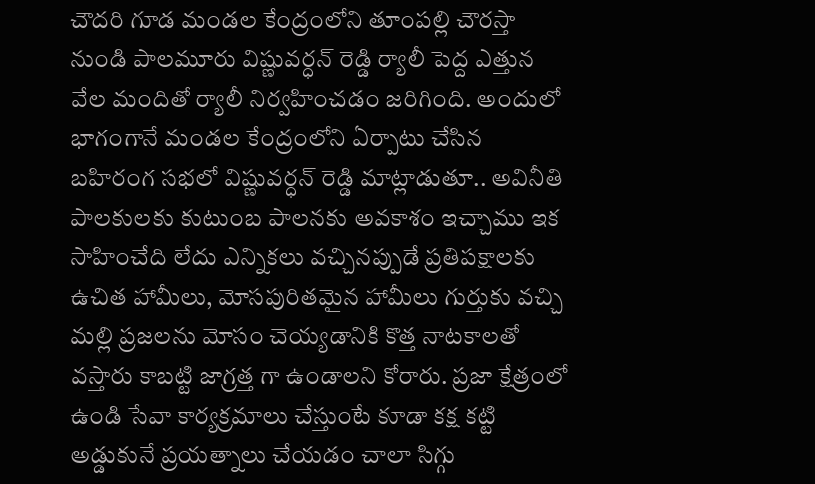చౌదరి గూడ మండల కేంద్రంలోని తూంపల్లి చౌరస్తా నుండి పాలమూరు విష్ణువర్ధన్ రెడ్డి ర్యాలీ పెద్ద ఎత్తున వేల మందితో ర్యాలీ నిర్వహించడం జరిగింది. అందులో భాగంగానే మండల కేంద్రంలోని ఏర్పాటు చేసిన బహిరంగ సభలో విష్ణువర్ధన్ రెడ్డి మాట్లాడుతూ.. అవినీతి పాలకులకు కుటుంబ పాలనకు అవకాశం ఇచ్చాము ఇక సాహించేది లేదు ఎన్నికలు వచ్చినప్పుడే ప్రతిపక్షాలకు ఉచిత హామీలు, మోసపురితమైన హామీలు గుర్తుకు వచ్చి మల్లి ప్రజలను మోసం చెయ్యడానికి కొత్త నాటకాలతో వస్తారు కాబట్టి జాగ్రత్త గా ఉండాలని కోరారు. ప్రజా క్షేత్రంలో ఉండి సేవా కార్యక్రమాలు చేస్తుంటే కూడా కక్ష కట్టి అడ్డుకునే ప్రయత్నాలు చేయడం చాలా సిగ్గు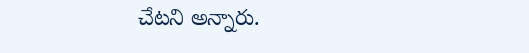చేటని అన్నారు.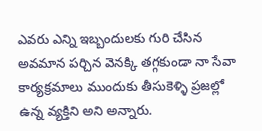ఎవరు ఎన్ని ఇబ్బందులకు గురి చేసిన అవమాన పర్చిన వెనక్కి తగ్గకుండా నా సేవా కార్యక్రమాలు ముందుకు తీసుకెళ్ళి ప్రజల్లో ఉన్న వ్యక్తిని అని అన్నారు.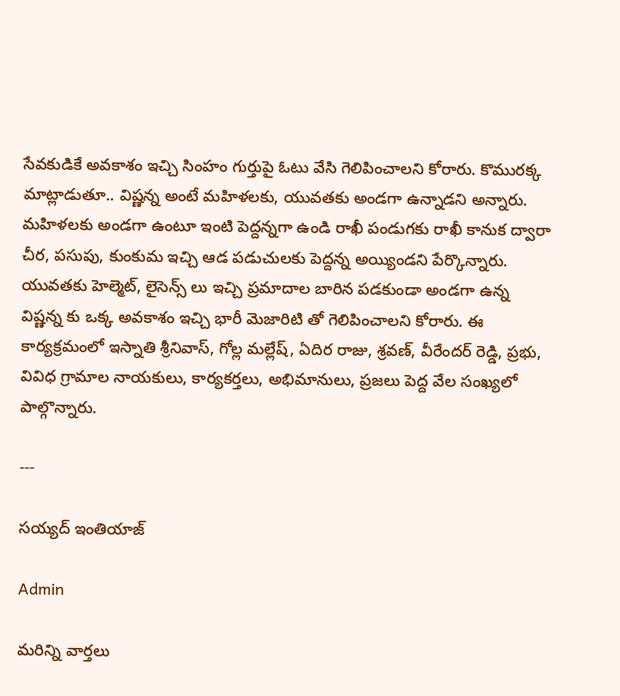సేవకుడికే అవకాశం ఇచ్చి సింహం గుర్తుపై ఓటు వేసి గెలిపించాలని కోరారు. కొమురక్క మాట్లాడుతూ.. విష్ణన్న అంటే మహిళలకు, యువతకు అండగా ఉన్నాడని అన్నారు. మహిళలకు అండగా ఉంటూ ఇంటి పెద్దన్నగా ఉండి రాఖీ పండుగకు రాఖీ కానుక ద్వారా చీర, పసుపు, కుంకుమ ఇచ్చి ఆడ పడుచులకు పెద్దన్న అయ్యిండని పేర్కొన్నారు. యువతకు హెల్మెట్, లైసెన్స్ లు ఇచ్చి ప్రమాదాల బారిన పడకుండా అండగా ఉన్న విష్ణన్న కు ఒక్క అవకాశం ఇచ్చి భారీ మెజారిటి తో గెలిపించాలని కోరారు. ఈ కార్యక్రమంలో ఇస్నాతి శ్రీనివాస్, గోల్ల మల్లేష్, ఏదిర రాజు, శ్రవణ్, వీరేందర్ రెడ్డి, ప్రభు, వివిధ గ్రామాల నాయకులు, కార్యకర్తలు, అభిమానులు, ప్రజలు పెద్ద వేల సంఖ్యలో పాల్గొన్నారు.

---

సయ్యద్ ఇంతియాజ్

Admin

మరిన్ని వార్తలు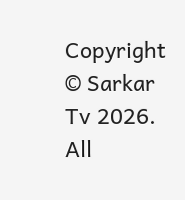Copyright © Sarkar Tv 2026. All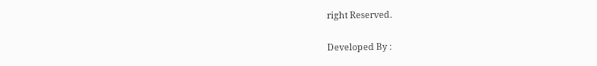right Reserved.

Developed By :